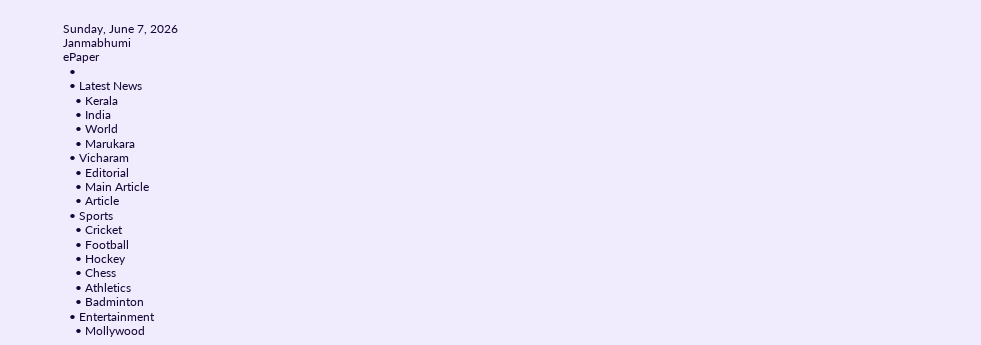Sunday, June 7, 2026
Janmabhumi
ePaper
  •
  • Latest News
    • Kerala
    • India
    • World
    • Marukara
  • Vicharam
    • Editorial
    • Main Article
    • Article
  • Sports
    • Cricket
    • Football
    • Hockey
    • Chess
    • Athletics
    • Badminton
  • Entertainment
    • Mollywood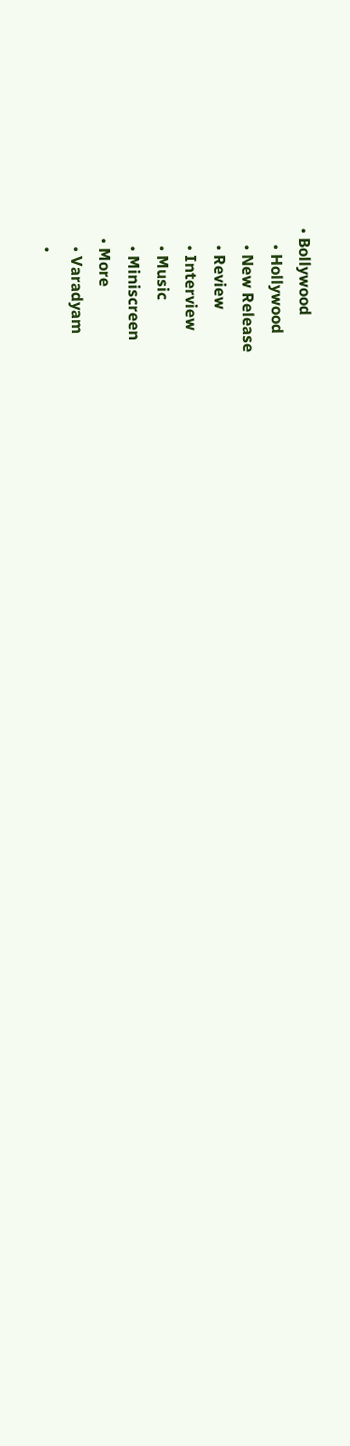• Bollywood
    • Hollywood
    • New Release
    • Review
    • Interview
    • Music
    • Miniscreen
  • More
    • Varadyam
    •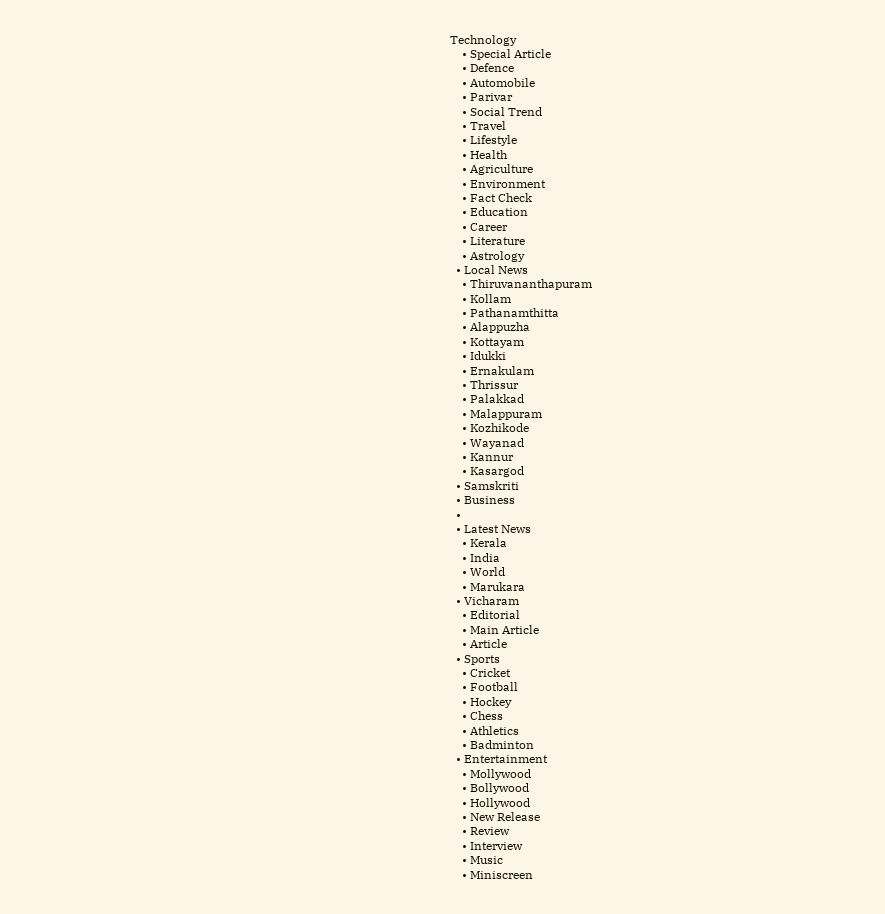Technology
    • Special Article
    • Defence
    • Automobile
    • Parivar
    • Social Trend
    • Travel
    • Lifestyle
    • Health
    • Agriculture
    • Environment
    • Fact Check
    • Education
    • Career
    • Literature
    • Astrology
  • Local News
    • Thiruvananthapuram
    • Kollam
    • Pathanamthitta
    • Alappuzha
    • Kottayam
    • Idukki
    • Ernakulam
    • Thrissur
    • Palakkad
    • Malappuram
    • Kozhikode
    • Wayanad
    • Kannur
    • Kasargod
  • Samskriti
  • Business
  •
  • Latest News
    • Kerala
    • India
    • World
    • Marukara
  • Vicharam
    • Editorial
    • Main Article
    • Article
  • Sports
    • Cricket
    • Football
    • Hockey
    • Chess
    • Athletics
    • Badminton
  • Entertainment
    • Mollywood
    • Bollywood
    • Hollywood
    • New Release
    • Review
    • Interview
    • Music
    • Miniscreen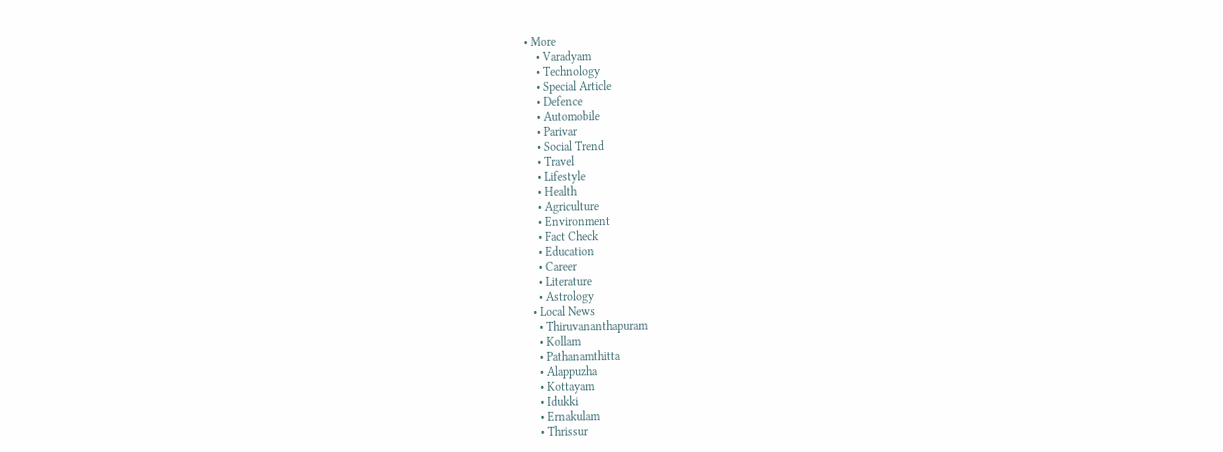• More
    • Varadyam
    • Technology
    • Special Article
    • Defence
    • Automobile
    • Parivar
    • Social Trend
    • Travel
    • Lifestyle
    • Health
    • Agriculture
    • Environment
    • Fact Check
    • Education
    • Career
    • Literature
    • Astrology
  • Local News
    • Thiruvananthapuram
    • Kollam
    • Pathanamthitta
    • Alappuzha
    • Kottayam
    • Idukki
    • Ernakulam
    • Thrissur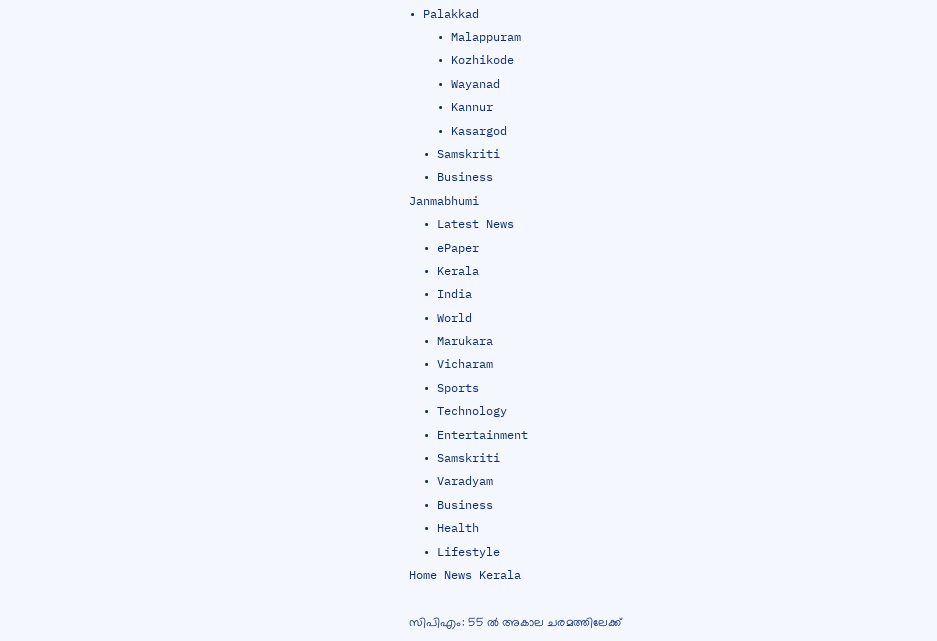• Palakkad
    • Malappuram
    • Kozhikode
    • Wayanad
    • Kannur
    • Kasargod
  • Samskriti
  • Business
Janmabhumi
  • Latest News
  • ePaper
  • Kerala
  • India
  • World
  • Marukara
  • Vicharam
  • Sports
  • Technology
  • Entertainment
  • Samskriti
  • Varadyam
  • Business
  • Health
  • Lifestyle
Home News Kerala

സിപിഎം: 55 ല്‍ അകാല ചരമത്തിലേക്ക്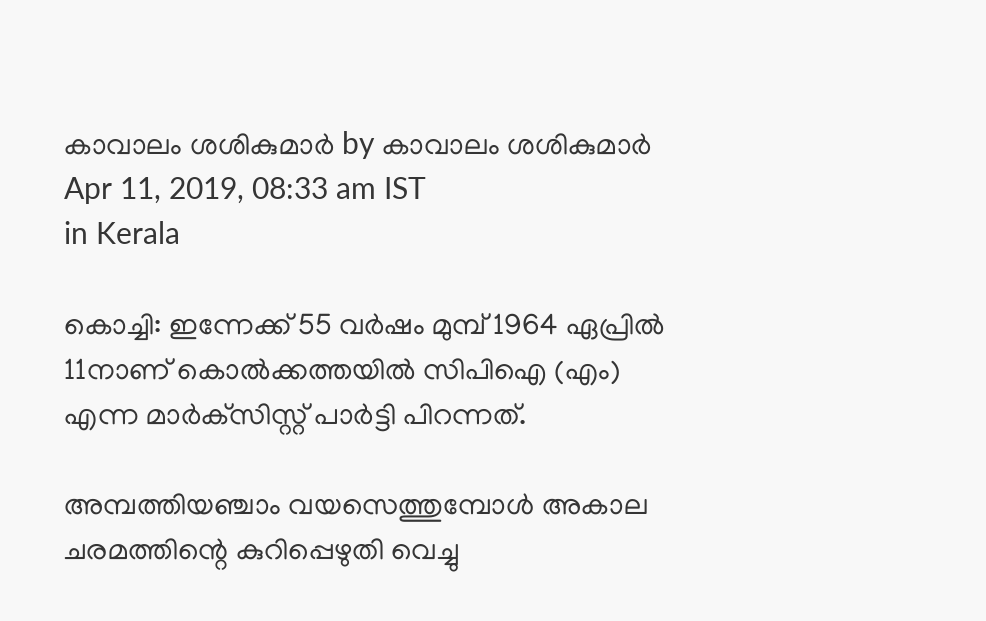കാവാലം ശശികുമാര്‍ by കാവാലം ശശികുമാര്‍
Apr 11, 2019, 08:33 am IST
in Kerala

കൊച്ചി: ഇന്നേക്ക് 55 വര്‍ഷം മുമ്പ് 1964 ഏപ്രില്‍ 11നാണ് കൊല്‍ക്കത്തയില്‍ സിപിഐ (എം) എന്ന മാര്‍ക്‌സിസ്റ്റ് പാര്‍ട്ടി പിറന്നത്.

അമ്പത്തിയഞ്ചാം വയസെത്തുമ്പോള്‍ അകാല ചരമത്തിന്റെ കുറിപ്പെഴുതി വെച്ചു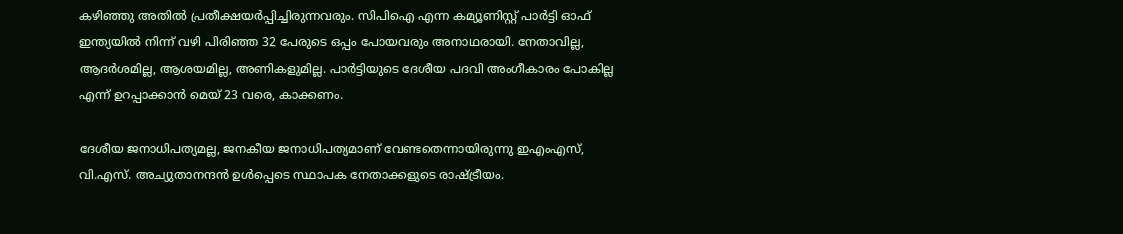കഴിഞ്ഞു അതില്‍ പ്രതീക്ഷയര്‍പ്പിച്ചിരുന്നവരും. സിപിഐ എന്ന കമ്യൂണിസ്റ്റ് പാര്‍ട്ടി ഓഫ് ഇന്ത്യയില്‍ നിന്ന് വഴി പിരിഞ്ഞ 32 പേരുടെ ഒപ്പം പോയവരും അനാഥരായി. നേതാവില്ല, ആദര്‍ശമില്ല, ആശയമില്ല, അണികളുമില്ല. പാര്‍ട്ടിയുടെ ദേശീയ പദവി അംഗീകാരം പോകില്ല എന്ന് ഉറപ്പാക്കാന്‍ മെയ് 23 വരെ, കാക്കണം.

ദേശീയ ജനാധിപത്യമല്ല, ജനകീയ ജനാധിപത്യമാണ് വേണ്ടതെന്നായിരുന്നു ഇഎംഎസ്, വി.എസ്. അച്യുതാനന്ദന്‍ ഉള്‍പ്പെടെ സ്ഥാപക നേതാക്കളുടെ രാഷ്‌ട്രീയം.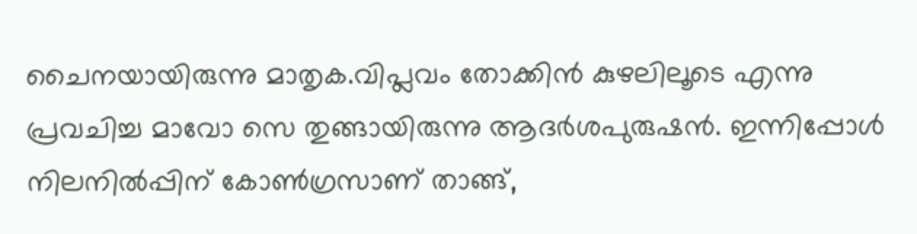ചൈനയായിരുന്നു മാതൃക.വിപ്ലവം തോക്കിന്‍ കുഴലിലൂടെ എന്നു പ്രവചിച്ച മാവോ സെ തുങ്ങായിരുന്നു ആദര്‍ശപുരുഷന്‍. ഇന്നിപ്പോള്‍ നിലനില്‍പ്പിന് കോണ്‍ഗ്രസാണ് താങ്ങ്,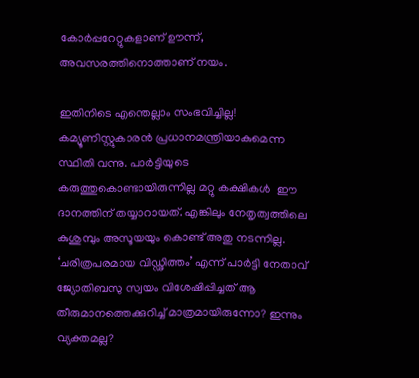കോര്‍പ്പറേറ്റുകളാണ് ഊന്ന്, അവസരത്തിനൊത്താണ് നയം.

ഇതിനിടെ എന്തെല്ലാം സംഭവിച്ചില്ല! കമ്യൂണിസ്റ്റുകാരന്‍ പ്രധാനമന്ത്രിയാകുമെന്ന സ്ഥിതി വന്നു. പാര്‍ട്ടിയുടെ കരുത്തുകൊണ്ടായിരുന്നില്ല മറ്റു കക്ഷികള്‍  ഈ ദാനത്തിന് തയ്യാറായത്. എങ്കിലും നേതൃത്വത്തിലെ കുശുമ്പും അസൂയയും കൊണ്ട് അതു നടന്നില്ല. ‘ചരിത്രപരമായ വിഡ്ഢിത്തം’ എന്ന് പാര്‍ട്ടി നേതാവ് ജ്യോതിബസു സ്വയം വിശേഷിപ്പിച്ചത് ആ തീരുമാനത്തെക്കുറിച്ച് മാത്രമായിരുന്നോ? ഇന്നും വ്യക്തമല്ല?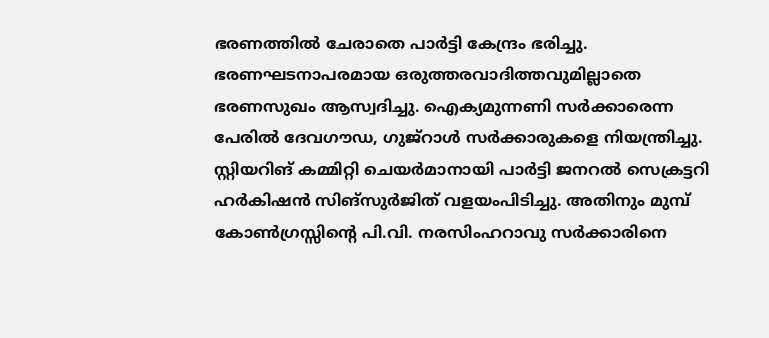ഭരണത്തില്‍ ചേരാതെ പാര്‍ട്ടി കേന്ദ്രം ഭരിച്ചു. ഭരണഘടനാപരമായ ഒരുത്തരവാദിത്തവുമില്ലാതെ ഭരണസുഖം ആസ്വദിച്ചു. ഐക്യമുന്നണി സര്‍ക്കാരെന്ന പേരില്‍ ദേവഗൗഡ, ഗുജ്‌റാള്‍ സര്‍ക്കാരുകളെ നിയന്ത്രിച്ചു. സ്റ്റിയറിങ് കമ്മിറ്റി ചെയര്‍മാനായി പാര്‍ട്ടി ജനറല്‍ സെക്രട്ടറി ഹര്‍കിഷന്‍ സിങ്‌സുര്‍ജിത് വളയംപിടിച്ചു. അതിനും മുമ്പ് കോണ്‍ഗ്രസ്സിന്റെ പി.വി. നരസിംഹറാവു സര്‍ക്കാരിനെ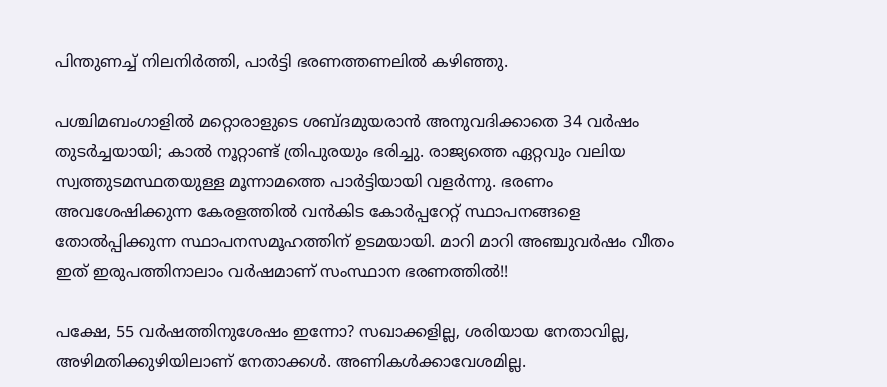പിന്തുണച്ച് നിലനിര്‍ത്തി, പാര്‍ട്ടി ഭരണത്തണലില്‍ കഴിഞ്ഞു.

പശ്ചിമബംഗാളില്‍ മറ്റൊരാളുടെ ശബ്ദമുയരാന്‍ അനുവദിക്കാതെ 34 വര്‍ഷം തുടര്‍ച്ചയായി; കാല്‍ നൂറ്റാണ്ട് ത്രിപുരയും ഭരിച്ചു. രാജ്യത്തെ ഏറ്റവും വലിയ സ്വത്തുടമസ്ഥതയുള്ള മൂന്നാമത്തെ പാര്‍ട്ടിയായി വളര്‍ന്നു. ഭരണം അവശേഷിക്കുന്ന കേരളത്തില്‍ വന്‍കിട കോര്‍പ്പറേറ്റ് സ്ഥാപനങ്ങളെ തോല്‍പ്പിക്കുന്ന സ്ഥാപനസമൂഹത്തിന് ഉടമയായി. മാറി മാറി അഞ്ചുവര്‍ഷം വീതം ഇത് ഇരുപത്തിനാലാം വര്‍ഷമാണ് സംസ്ഥാന ഭരണത്തില്‍!!

പക്ഷേ, 55 വര്‍ഷത്തിനുശേഷം ഇന്നോ? സഖാക്കളില്ല, ശരിയായ നേതാവില്ല, അഴിമതിക്കുഴിയിലാണ് നേതാക്കള്‍. അണികള്‍ക്കാവേശമില്ല.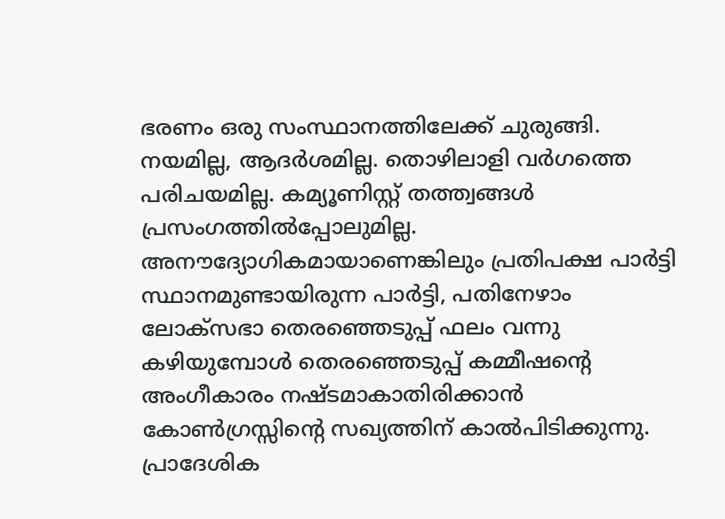ഭരണം ഒരു സംസ്ഥാനത്തിലേക്ക് ചുരുങ്ങി. നയമില്ല, ആദര്‍ശമില്ല. തൊഴിലാളി വര്‍ഗത്തെ പരിചയമില്ല. കമ്യൂണിസ്റ്റ് തത്ത്വങ്ങള്‍ പ്രസംഗത്തില്‍പ്പോലുമില്ല. അനൗദ്യോഗികമായാണെങ്കിലും പ്രതിപക്ഷ പാര്‍ട്ടി സ്ഥാനമുണ്ടായിരുന്ന പാര്‍ട്ടി, പതിനേഴാം ലോക്‌സഭാ തെരഞ്ഞെടുപ്പ് ഫലം വന്നു കഴിയുമ്പോള്‍ തെരഞ്ഞെടുപ്പ് കമ്മീഷന്റെ അംഗീകാരം നഷ്ടമാകാതിരിക്കാന്‍  കോണ്‍ഗ്രസ്സിന്റെ സഖ്യത്തിന് കാല്‍പിടിക്കുന്നു. പ്രാദേശിക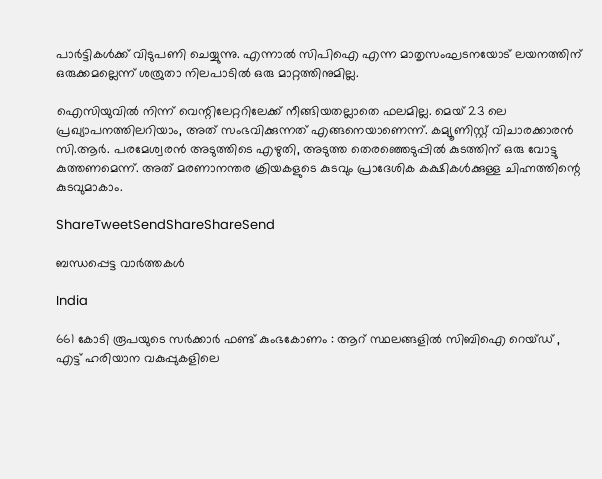പാര്‍ട്ടികള്‍ക്ക് വിടുപണി ചെയ്യുന്നു. എന്നാല്‍ സിപിഐ എന്ന മാതൃസംഘടനയോട് ലയനത്തിന് ഒരുക്കമല്ലെന്ന് ശത്രുതാ നിലപാടില്‍ ഒരു മാറ്റത്തിനുമില്ല.

ഐസിയുവില്‍ നിന്ന് വെന്റിലേറ്ററിലേക്ക് നീങ്ങിയതല്ലാതെ ഫലമില്ല. മെയ് 23 ലെ പ്രഖ്യാപനത്തിലറിയാം, അത് സംഭവിക്കുന്നത് എങ്ങനെയാണെന്ന്. കമ്യൂണിസ്റ്റ് വിചാരക്കാരന്‍ സി.ആര്‍. പരമേശ്വരന്‍ അടുത്തിടെ എഴുതി, അടുത്ത തെരഞ്ഞെടുപ്പില്‍ കുടത്തിന് ഒരു വോട്ടു കുത്തണമെന്ന്. അത് മരണാനന്തര ക്രിയകളുടെ കുടവും പ്രാദേശിക കക്ഷികള്‍ക്കുള്ള ചിഹ്നത്തിന്റെ കുടവുമാകാം.

ShareTweetSendShareShareSend

ബന്ധപ്പെട്ട വാര്‍ത്തകള്‍

India

661 കോടി രൂപയുടെ സർക്കാർ ഫണ്ട് കുംഭകോണം : ആറ് സ്ഥലങ്ങളിൽ സിബിഐ റെയ്ഡ് , എട്ട് ഹരിയാന വകുപ്പുകളിലെ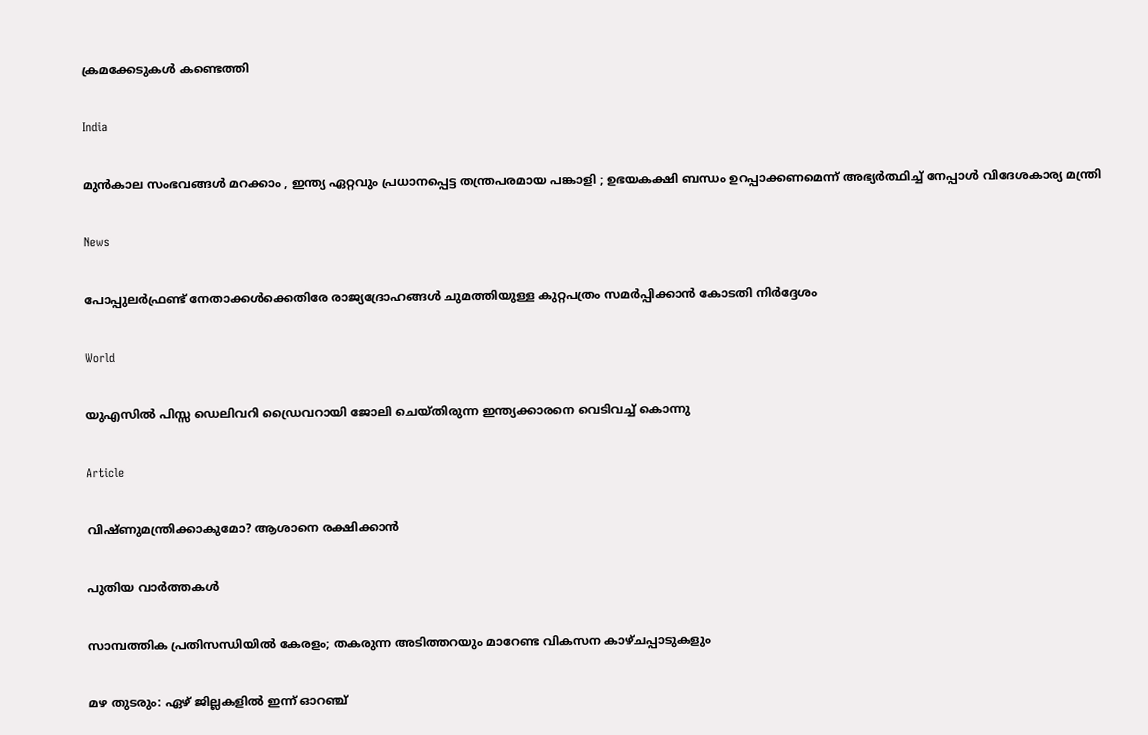ക്രമക്കേടുകൾ കണ്ടെത്തി

India

മുൻകാല സംഭവങ്ങൾ മറക്കാം , ഇന്ത്യ ഏറ്റവും പ്രധാനപ്പെട്ട തന്ത്രപരമായ പങ്കാളി ; ഉഭയകക്ഷി ബന്ധം ഉറപ്പാക്കണമെന്ന് അഭ്യർത്ഥിച്ച് നേപ്പാൾ വിദേശകാര്യ മന്ത്രി

News

പോപ്പുലർഫ്രണ്ട് നേതാക്കൾക്കെതിരേ രാജ്യദ്രോഹങ്ങൾ ചുമത്തിയുള്ള കുറ്റപത്രം സമർപ്പിക്കാൻ കോടതി നിർദ്ദേശം

World

യുഎസിൽ പിസ്സ ഡെലിവറി ഡ്രൈവറായി ജോലി ചെയ്തിരുന്ന ഇന്ത്യക്കാരനെ വെടിവച്ച് കൊന്നു

Article

വിഷ്ണുമന്ത്രിക്കാകുമോ? ആശാനെ രക്ഷിക്കാന്‍

പുതിയ വാര്‍ത്തകള്‍

സാമ്പത്തിക പ്രതിസന്ധിയില്‍ കേരളം; തകരുന്ന അടിത്തറയും മാറേണ്ട വികസന കാഴ്ചപ്പാടുകളും

മഴ തുടരും: ഏഴ് ജില്ലകളിൽ ഇന്ന് ഓറഞ്ച്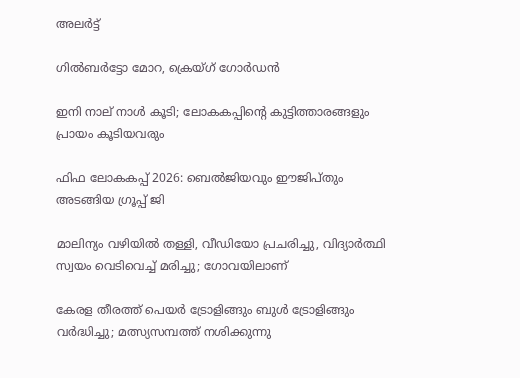അലർട്ട്

ഗില്‍ബര്‍ട്ടോ മോറ, ക്രെയ്ഗ് ഗോര്‍ഡന്‍

ഇനി നാല് നാള്‍ കൂടി; ലോകകപ്പിന്റെ കുട്ടിത്താരങ്ങളും പ്രായം കൂടിയവരും

ഫിഫ ലോകകപ്പ് 2026: ബെല്‍ജിയവും ഈജിപ്തും അടങ്ങിയ ഗ്രൂപ്പ് ജി

മാലിന്യം വഴിയിൽ തള്ളി, വീഡിയോ പ്രചരിച്ചു, വിദ്യാർത്ഥി സ്വയം വെടിവെച്ച് മരിച്ചു; ഗോവയിലാണ്

കേരള തീരത്ത് പെയര്‍ ട്രോളിങ്ങും ബുള്‍ ട്രോളിങ്ങും വര്‍ദ്ധിച്ചു; മത്സ്യസമ്പത്ത് നശിക്കുന്നു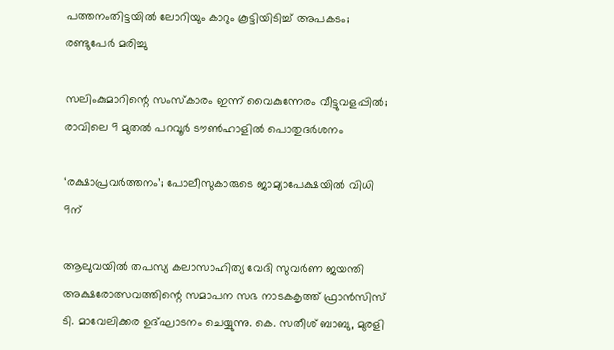പത്തനംതിട്ടയില്‍ ലോറിയും കാറും കൂട്ടിയിടിച്ച് അപകടം; രണ്ടുപേര്‍ മരിച്ചു

സലിംകുമാറിന്റെ സംസ്കാരം ഇന്ന് വൈകുന്നേരം വീട്ടുവളപ്പിൽ; രാവിലെ 9 മുതൽ പറവൂർ ടൗൺഹാളിൽ പൊതുദർശനം

‘രക്ഷാപ്രവര്‍ത്തനം’; പോലീസുകാരുടെ ജാമ്യാപേക്ഷയില്‍ വിധി 9ന്

ആലുവയില്‍ തപസ്യ കലാസാഹിത്യ വേദി സുവര്‍ണ ജയന്തി അക്ഷരോത്സവത്തിന്റെ സമാപന സഭ നാടകകൃത്ത് ഫ്രാന്‍സിസ് ടി. മാവേലിക്കര ഉദ്ഘാടനം ചെയ്യുന്നു. കെ. സതീശ് ബാബു, മുരളി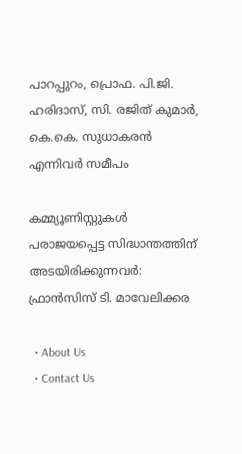പാറപ്പുറം, പ്രൊഫ. പി.ജി. ഹരിദാസ്, സി. രജിത് കുമാര്‍, കെ.കെ. സുധാകരന്‍ എന്നിവര്‍ സമീപം

കമ്മ്യൂണിസ്റ്റുകള്‍ പരാജയപ്പെട്ട സിദ്ധാന്തത്തിന് അടയിരിക്കുന്നവര്‍: ഫ്രാന്‍സിസ് ടി. മാവേലിക്കര

  • About Us
  • Contact Us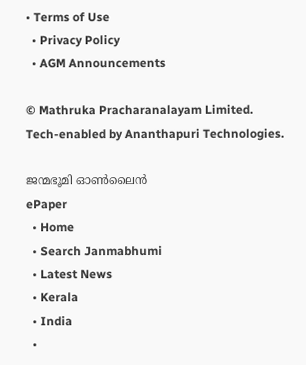• Terms of Use
  • Privacy Policy
  • AGM Announcements

© Mathruka Pracharanalayam Limited.
Tech-enabled by Ananthapuri Technologies.

ജന്മഭൂമി ഓണ്‍ലൈന്‍
ePaper
  • Home
  • Search Janmabhumi
  • Latest News
  • Kerala
  • India
  •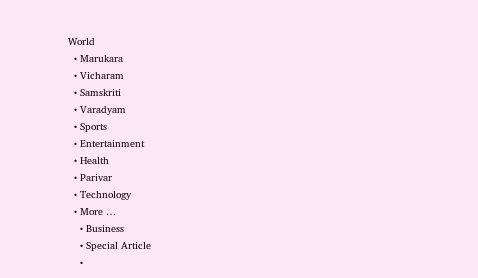World
  • Marukara
  • Vicharam
  • Samskriti
  • Varadyam
  • Sports
  • Entertainment
  • Health
  • Parivar
  • Technology
  • More …
    • Business
    • Special Article
    •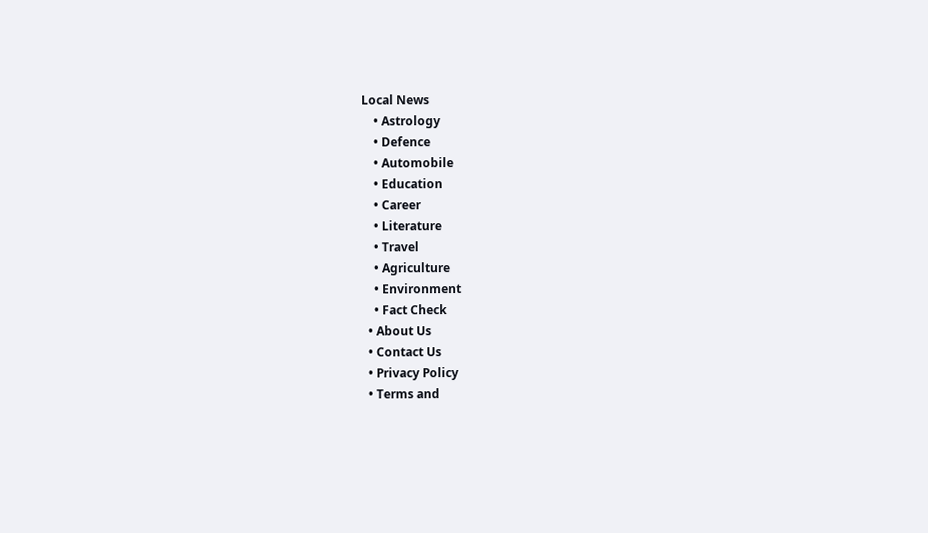Local News
    • Astrology
    • Defence
    • Automobile
    • Education
    • Career
    • Literature
    • Travel
    • Agriculture
    • Environment
    • Fact Check
  • About Us
  • Contact Us
  • Privacy Policy
  • Terms and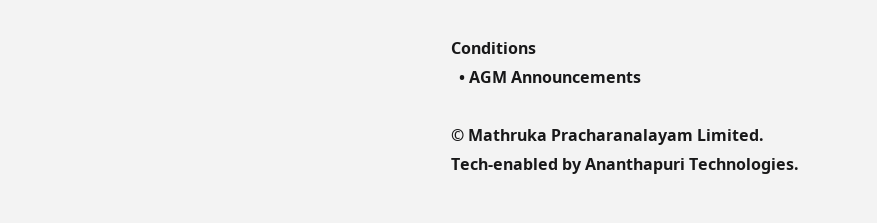Conditions
  • AGM Announcements

© Mathruka Pracharanalayam Limited.
Tech-enabled by Ananthapuri Technologies.